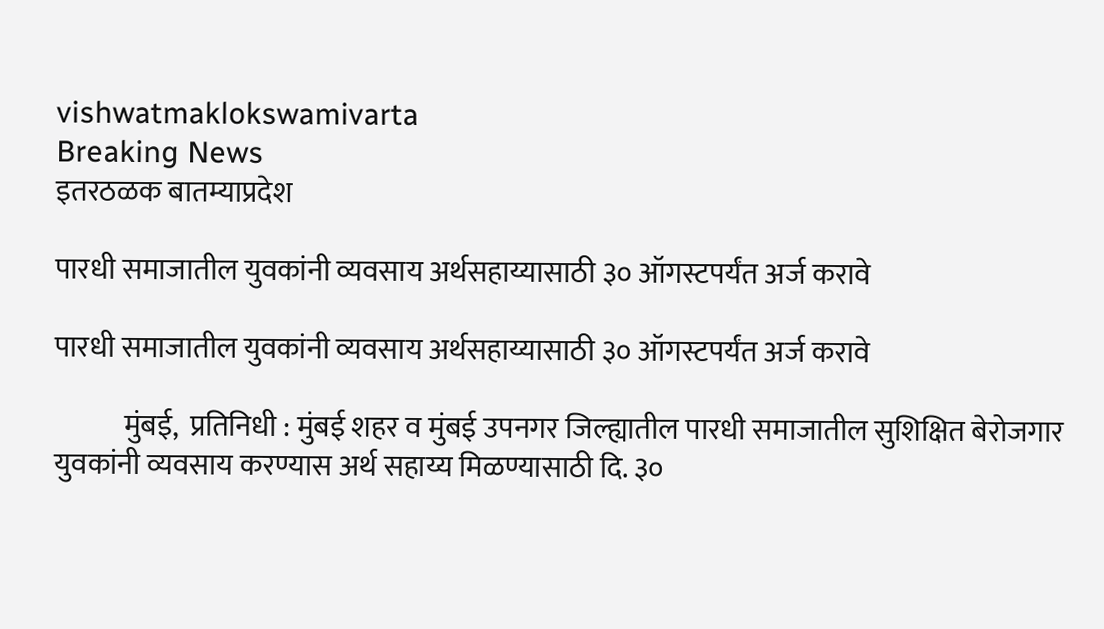vishwatmaklokswamivarta
Breaking News
इतरठळक बातम्याप्रदेश

पारधी समाजातील युवकांनी व्यवसाय अर्थसहाय्यासाठी ३० ऑगस्टपर्यंत अर्ज करावे

पारधी समाजातील युवकांनी व्यवसाय अर्थसहाय्यासाठी ३० ऑगस्टपर्यंत अर्ज करावे

            मुंबई,  प्रतिनिधी : मुंबई शहर व मुंबई उपनगर जिल्ह्यातील पारधी समाजातील सुशिक्षित बेरोजगार युवकांनी व्यवसाय करण्यास अर्थ सहाय्य मिळण्यासाठी दि. ३०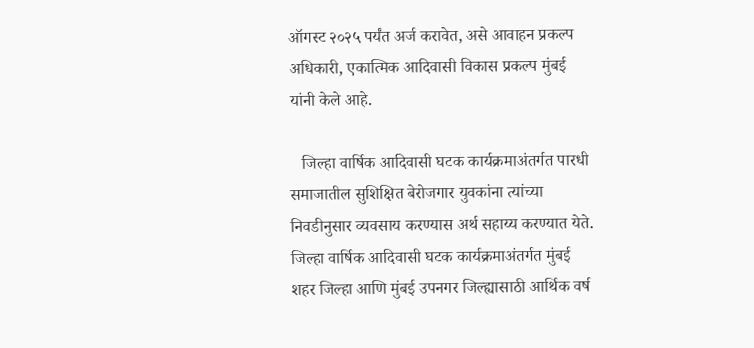ऑगस्ट २०२५ पर्यंत अर्ज करावेत, असे आवाहन प्रकल्प अधिकारी, एकात्मिक आदिवासी विकास प्रकल्प मुंबई यांनी केले आहे.

   जिल्हा वार्षिक आदिवासी घटक कार्यक्रमाअंतर्गत पारधी समाजातील सुशिक्षित बेरोजगार युवकांना त्यांच्या निवडीनुसार व्यवसाय करण्यास अर्थ सहाय्य करण्यात येते. जिल्हा वार्षिक आदिवासी घटक कार्यक्रमाअंतर्गत मुंबई शहर जिल्हा आणि मुंबई उपनगर जिल्ह्यासाठी आर्थिक वर्ष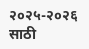२०२५-२०२६ साठी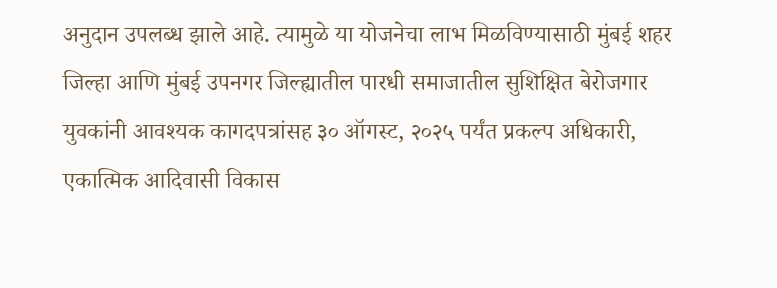अनुदान उपलब्ध झाले आहे. त्यामुळे या योजनेचा लाभ मिळविण्यासाठी मुंबई शहर जिल्हा आणि मुंबई उपनगर जिल्ह्यातील पारधी समाजातील सुशिक्षित बेरोजगार युवकांनी आवश्यक कागदपत्रांसह ३० ऑगस्ट, २०२५ पर्यंत प्रकल्प अधिकारी, एकात्मिक आदिवासी विकास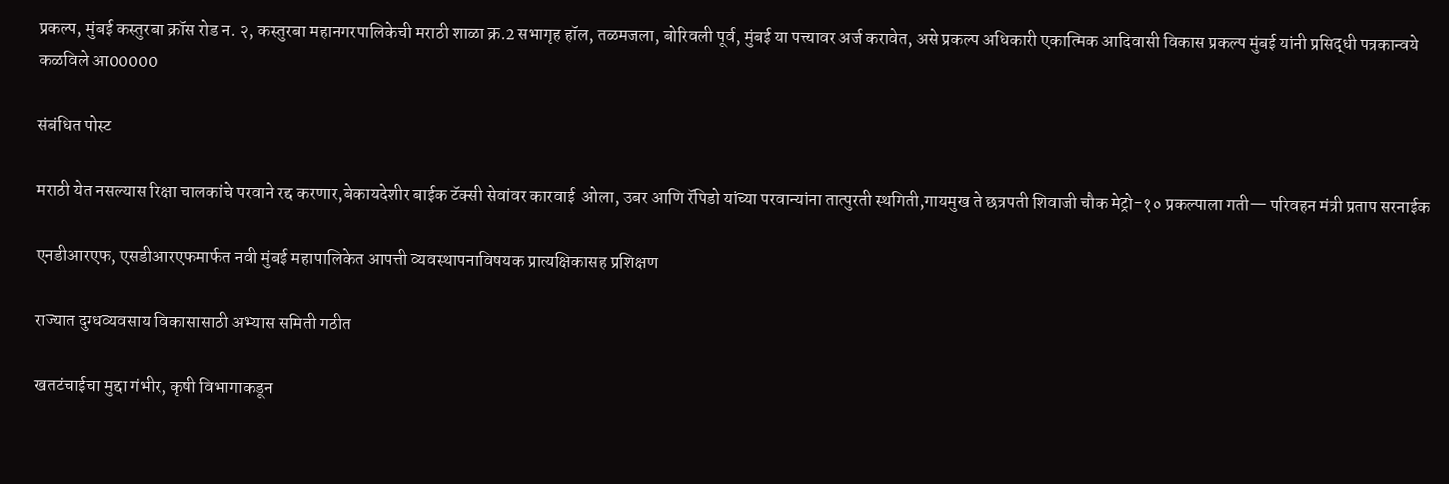प्रकल्प, मुंबई कस्तुरबा क्रॉस रोड न. २, कस्तुरबा महानगरपालिकेची मराठी शाळा क्र.2 सभागृह हॉल, तळमजला, बोरिवली पूर्व, मुंबई या पत्त्यावर अर्ज करावेत, असे प्रकल्प अधिकारी एकात्मिक आदिवासी विकास प्रकल्प मुंबई यांनी प्रसिद्धी पत्रकान्वये कळविले आ00000

संबंधित पोस्ट

मराठी येत नसल्यास रिक्षा चालकांचे परवाने रद्द करणार,बेकायदेशीर बाईक टॅक्सी सेवांवर कारवाई  ओला, उबर आणि रॅपिडो यांच्या परवान्यांना तात्पुरती स्थगिती,गायमुख ते छत्रपती शिवाजी चौक मेट्रो-१० प्रकल्पाला गती— परिवहन मंत्री प्रताप सरनाईक

एनडीआरएफ, एसडीआरएफमार्फत नवी मुंबई महापालिकेत आपत्ती व्यवस्थापनाविषयक प्रात्यक्षिकासह प्रशिक्षण

राज्यात दुग्धव्यवसाय विकासासाठी अभ्यास समिती गठीत

खतटंचाईचा मुद्दा गंभीर, कृषी विभागाकडून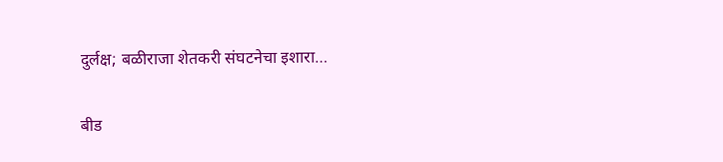दुर्लक्ष; बळीराजा शेतकरी संघटनेचा इशारा…

बीड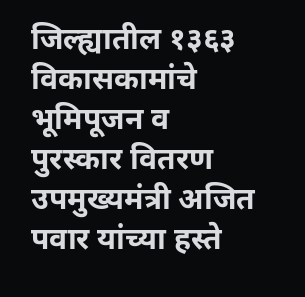जिल्ह्यातील १३६३ विकासकामांचे भूमिपूजन व पुरस्कार वितरण उपमुख्यमंत्री अजित पवार यांच्या हस्ते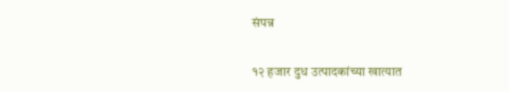संपन्न

१२ हजार दुध उत्पादकांच्या खात्यात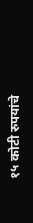१५ कोटी रुपयांचे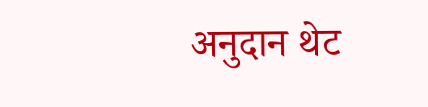अनुदान थेट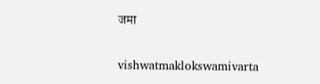जमा

vishwatmaklokswamivarta